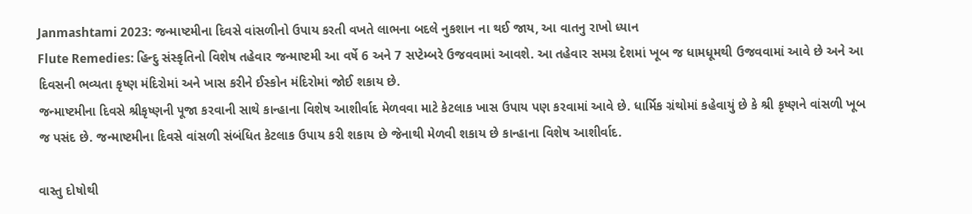Janmashtami 2023: જન્માષ્ટમીના દિવસે વાંસળીનો ઉપાય કરતી વખતે લાભના બદલે નુકશાન ના થઈ જાય, આ વાતનુ રાખો ધ્યાન
Flute Remedies: હિન્દુ સંસ્કૃતિનો વિશેષ તહેવાર જન્માષ્ટમી આ વર્ષે 6 અને 7 સપ્ટેમ્બરે ઉજવવામાં આવશે. આ તહેવાર સમગ્ર દેશમાં ખૂબ જ ધામધૂમથી ઉજવવામાં આવે છે અને આ દિવસની ભવ્યતા કૃષ્ણ મંદિરોમાં અને ખાસ કરીને ઈસ્કોન મંદિરોમાં જોઈ શકાય છે.
જન્માષ્ટમીના દિવસે શ્રીકૃષ્ણની પૂજા કરવાની સાથે કાન્હાના વિશેષ આશીર્વાદ મેળવવા માટે કેટલાક ખાસ ઉપાય પણ કરવામાં આવે છે. ધાર્મિક ગ્રંથોમાં કહેવાયું છે કે શ્રી કૃષ્ણને વાંસળી ખૂબ જ પસંદ છે. જન્માષ્ટમીના દિવસે વાંસળી સંબંધિત કેટલાક ઉપાય કરી શકાય છે જેનાથી મેળવી શકાય છે કાન્હાના વિશેષ આશીર્વાદ.

વાસ્તુ દોષોથી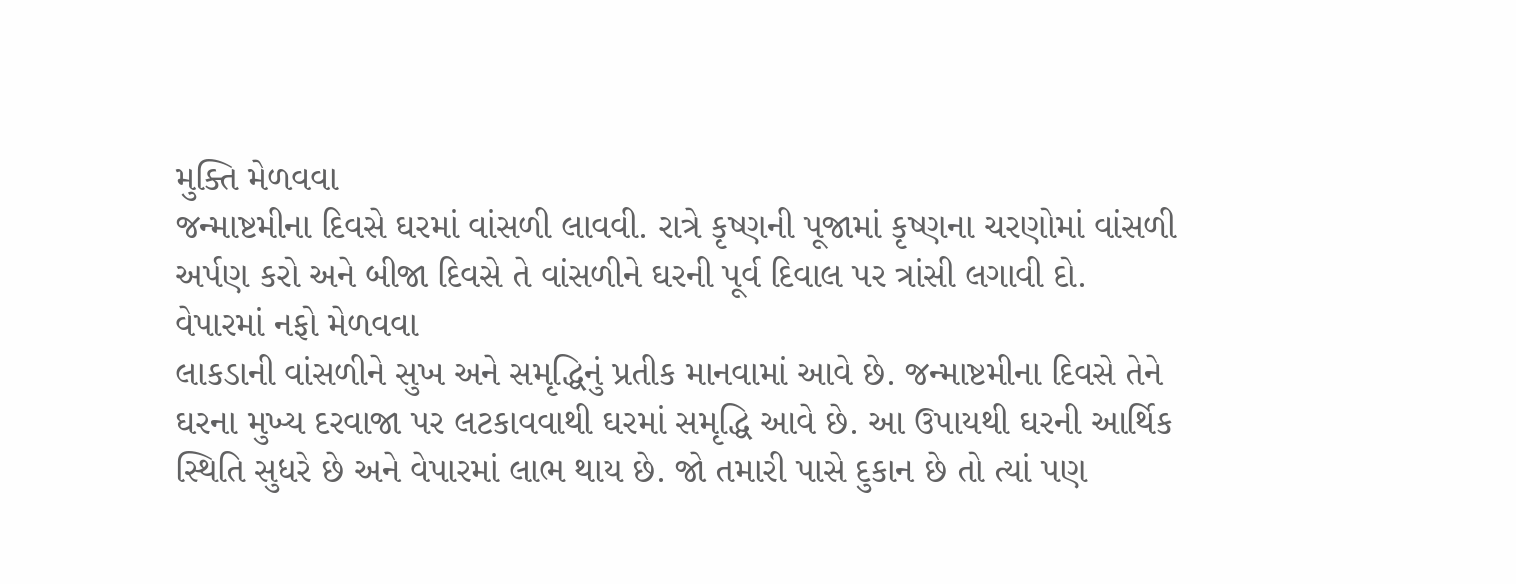મુક્તિ મેળવવા
જન્માષ્ટમીના દિવસે ઘરમાં વાંસળી લાવવી. રાત્રે કૃષ્ણની પૂજામાં કૃષ્ણના ચરણોમાં વાંસળી અર્પણ કરો અને બીજા દિવસે તે વાંસળીને ઘરની પૂર્વ દિવાલ પર ત્રાંસી લગાવી દો.
વેપારમાં નફો મેળવવા
લાકડાની વાંસળીને સુખ અને સમૃદ્ધિનું પ્રતીક માનવામાં આવે છે. જન્માષ્ટમીના દિવસે તેને ઘરના મુખ્ય દરવાજા પર લટકાવવાથી ઘરમાં સમૃદ્ધિ આવે છે. આ ઉપાયથી ઘરની આર્થિક સ્થિતિ સુધરે છે અને વેપારમાં લાભ થાય છે. જો તમારી પાસે દુકાન છે તો ત્યાં પણ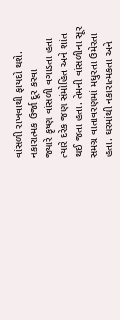વાંસળી રાખવાથી ફાયદો થશે.
નકારાત્મક ઉર્જા દૂર કરવા
જ્યારે કૃષ્ણ વાંસળી વગાડતા હતા ત્યારે દરેક જણ સંમોહિત અને શાંત થઈ જતા હતા. તેમની વાંસળીના સૂર સમગ્ર વાતાવરણમાં મધુરતા ઉમેરતા હતા. ઘરમાંથી નકારાત્મકતા અને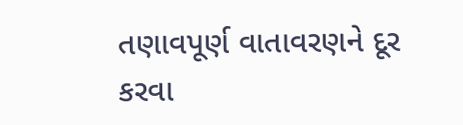તણાવપૂર્ણ વાતાવરણને દૂર કરવા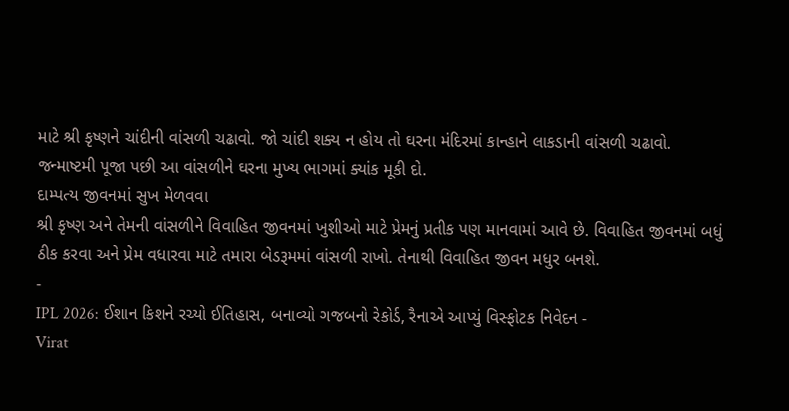માટે શ્રી કૃષ્ણને ચાંદીની વાંસળી ચઢાવો. જો ચાંદી શક્ય ન હોય તો ઘરના મંદિરમાં કાન્હાને લાકડાની વાંસળી ચઢાવો. જન્માષ્ટમી પૂજા પછી આ વાંસળીને ઘરના મુખ્ય ભાગમાં ક્યાંક મૂકી દો.
દામ્પત્ય જીવનમાં સુખ મેળવવા
શ્રી કૃષ્ણ અને તેમની વાંસળીને વિવાહિત જીવનમાં ખુશીઓ માટે પ્રેમનું પ્રતીક પણ માનવામાં આવે છે. વિવાહિત જીવનમાં બધું ઠીક કરવા અને પ્રેમ વધારવા માટે તમારા બેડરૂમમાં વાંસળી રાખો. તેનાથી વિવાહિત જીવન મધુર બનશે.
-
IPL 2026: ઈશાન કિશને રચ્યો ઈતિહાસ, બનાવ્યો ગજબનો રેકોર્ડ, રૈનાએ આપ્યું વિસ્ફોટક નિવેદન -
Virat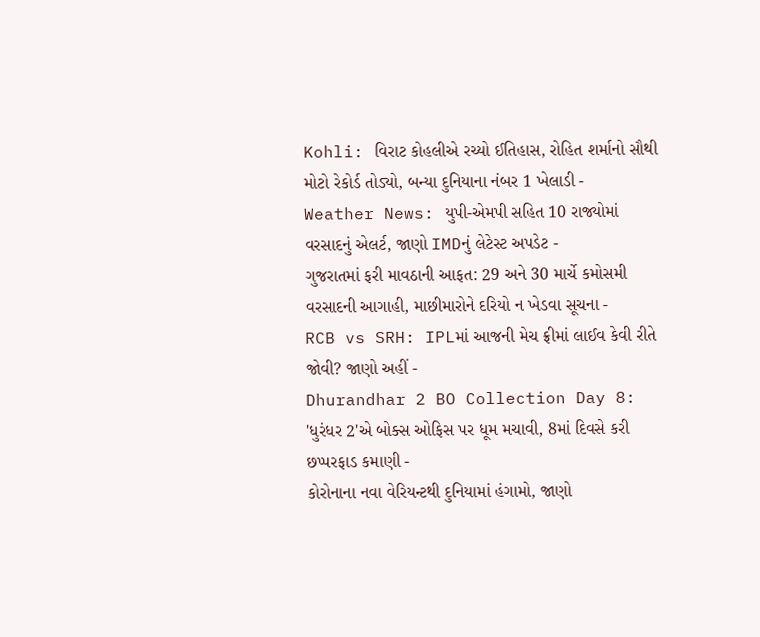Kohli: વિરાટ કોહલીએ રચ્યો ઈતિહાસ, રોહિત શર્માનો સૌથી મોટો રેકોર્ડ તોડ્યો, બન્યા દુનિયાના નંબર 1 ખેલાડી -
Weather News: યુપી-એમપી સહિત 10 રાજ્યોમાં વરસાદનું એલર્ટ, જાણો IMDનું લેટેસ્ટ અપડેટ -
ગુજરાતમાં ફરી માવઠાની આફત: 29 અને 30 માર્ચે કમોસમી વરસાદની આગાહી, માછીમારોને દરિયો ન ખેડવા સૂચના -
RCB vs SRH: IPLમાં આજની મેચ ફ્રીમાં લાઈવ કેવી રીતે જોવી? જાણો અહીં -
Dhurandhar 2 BO Collection Day 8: 'ધુરંધર 2'એ બોક્સ ઓફિસ પર ધૂમ મચાવી, 8માં દિવસે કરી છપ્પરફાડ કમાણી -
કોરોનાના નવા વેરિયન્ટથી દુનિયામાં હંગામો, જાણો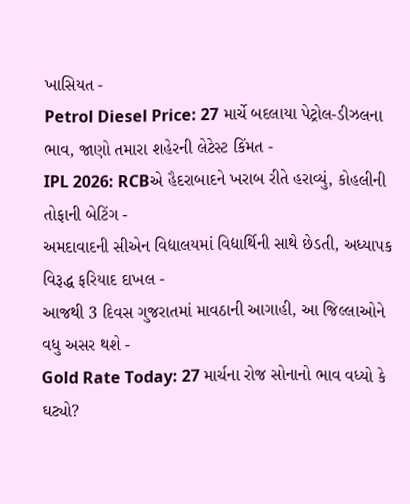ખાસિયત -
Petrol Diesel Price: 27 માર્ચે બદલાયા પેટ્રોલ-ડીઝલના ભાવ, જાણો તમારા શહેરની લેટેસ્ટ કિંમત -
IPL 2026: RCBએ હૈદરાબાદને ખરાબ રીતે હરાવ્યું, કોહલીની તોફાની બેટિંગ -
અમદાવાદની સીએન વિદ્યાલયમાં વિદ્યાર્થિની સાથે છેડતી, અધ્યાપક વિરૂદ્ધ ફરિયાદ દાખલ -
આજથી 3 દિવસ ગુજરાતમાં માવઠાની આગાહી, આ જિલ્લાઓને વધુ અસર થશે -
Gold Rate Today: 27 માર્ચના રોજ સોનાનો ભાવ વધ્યો કે ઘટ્યો?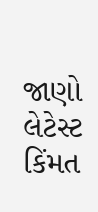જાણો લેટેસ્ટ કિંમત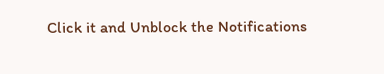Click it and Unblock the Notifications